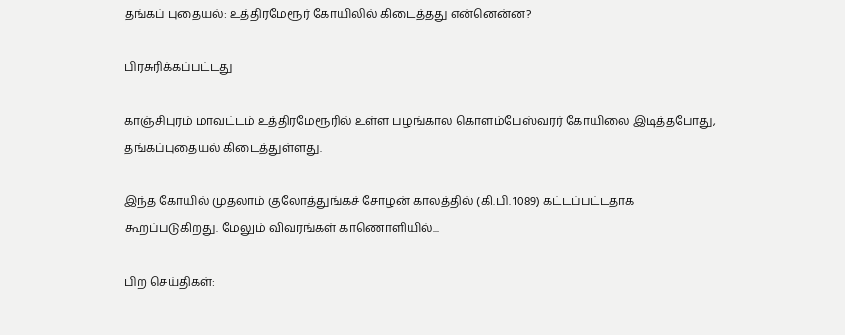தங்கப் புதையல்: உத்திரமேரூர் கோயிலில் கிடைத்தது என்னென்ன?

பிரசுரிக்கப்பட்டது

காஞ்சிபுரம் மாவட்டம் உத்திரமேரூரில் உள்ள பழங்கால கொளம்பேஸ்வரர் கோயிலை இடித்தபோது, தங்கப்புதையல் கிடைத்துள்ளது.

இந்த கோயில் முதலாம் குலோத்துங்கச் சோழன் காலத்தில் (கி.பி. 1089) கட்டப்பட்டதாக கூறப்படுகிறது. மேலும் விவரங்கள் காணொளியில்...

பிற செய்திகள்: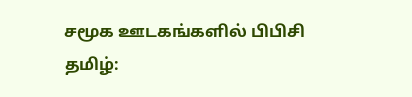சமூக ஊடகங்களில் பிபிசி தமிழ்: